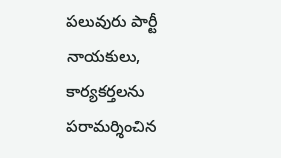పలువురు పార్టీ నాయకులు, కార్యకర్తలను పరామర్శించిన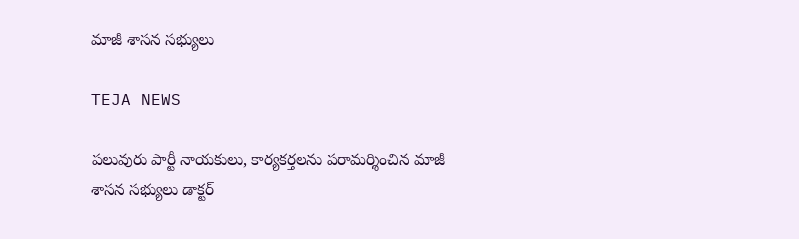మాజీ శాసన సభ్యులు

TEJA NEWS

పలువురు పార్టీ నాయకులు, కార్యకర్తలను పరామర్శించిన మాజీ శాసన సభ్యులు డాక్టర్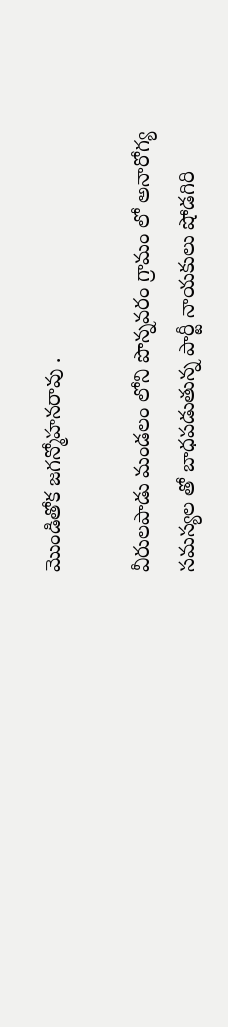మొండితోక జగన్మోహనరావు .

వీరులపాడు మండలం లోని పొన్నవరం గ్రామం లో అనారోగ్య సమస్యల తో బాధపడుతున్న పార్టీ నాయకులు షోడగిరి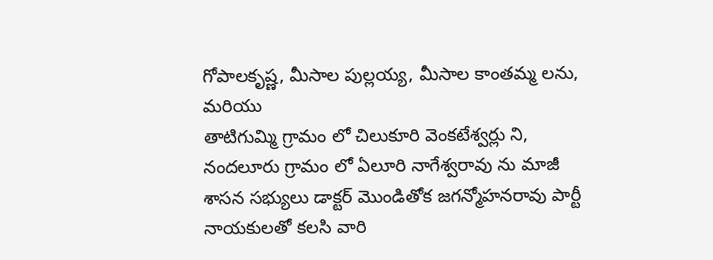గోపాలకృష్ణ, మీసాల పుల్లయ్య, మీసాల కాంతమ్మ లను, మరియు
తాటిగుమ్మి గ్రామం లో చిలుకూరి వెంకటేశ్వర్లు ని, నందలూరు గ్రామం లో ఏలూరి నాగేశ్వరావు ను మాజీ శాసన సభ్యులు డాక్టర్ మొండితోక జగన్మోహనరావు పార్టీ నాయకులతో కలసి వారి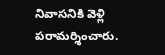నివాసనికి వెళ్లి పరామర్శించారు.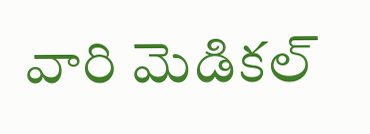వారి మెడికల్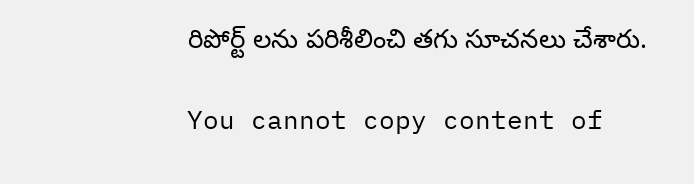రిపోర్ట్ లను పరిశీలించి తగు సూచనలు చేశారు.

You cannot copy content of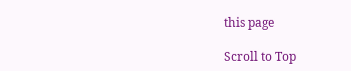this page

Scroll to Top